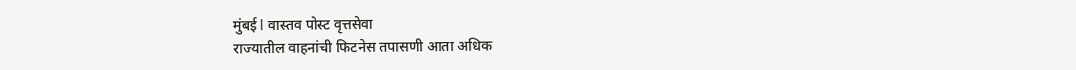मुंबई l वास्तव पोस्ट वृत्तसेवा
राज्यातील वाहनांची फिटनेस तपासणी आता अधिक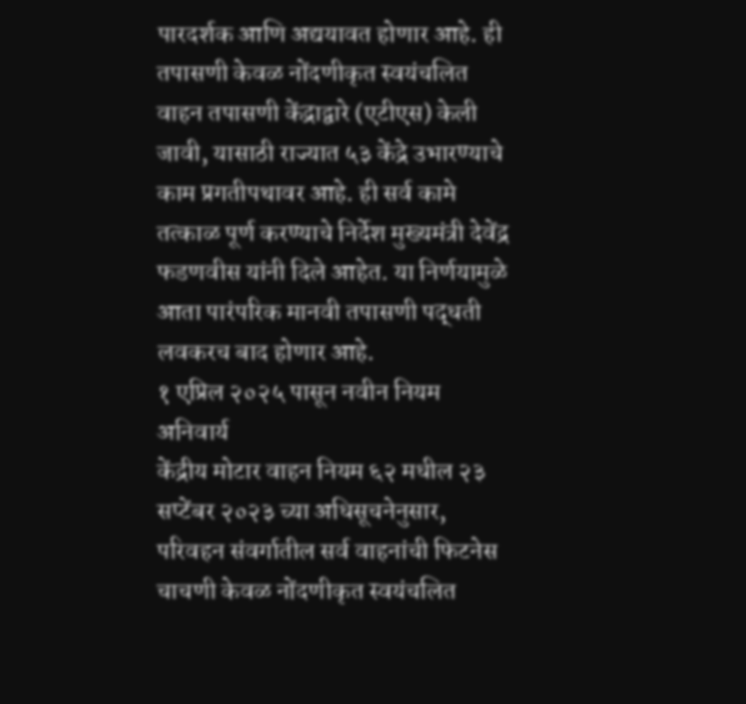पारदर्शक आणि अद्ययावत होणार आहे. ही तपासणी केवळ नोंदणीकृत स्वयंचलित वाहन तपासणी केंद्राद्वारे (एटीएस) केली जावी, यासाठी राज्यात ५३ केंद्रे उभारण्याचे काम प्रगतीपथावर आहे. ही सर्व कामे तत्काळ पूर्ण करण्याचे निर्देश मुख्यमंत्री देवेंद्र फडणवीस यांनी दिले आहेत. या निर्णयामुळे आता पारंपरिक मानवी तपासणी पद्धती लवकरच बाद होणार आहे.
१ एप्रिल २०२५ पासून नवीन नियम अनिवार्य
केंद्रीय मोटार वाहन नियम ६२ मधील २३ सप्टेंबर २०२३ च्या अधिसूचनेनुसार, परिवहन संवर्गातील सर्व वाहनांची फिटनेस चाचणी केवळ नोंदणीकृत स्वयंचलित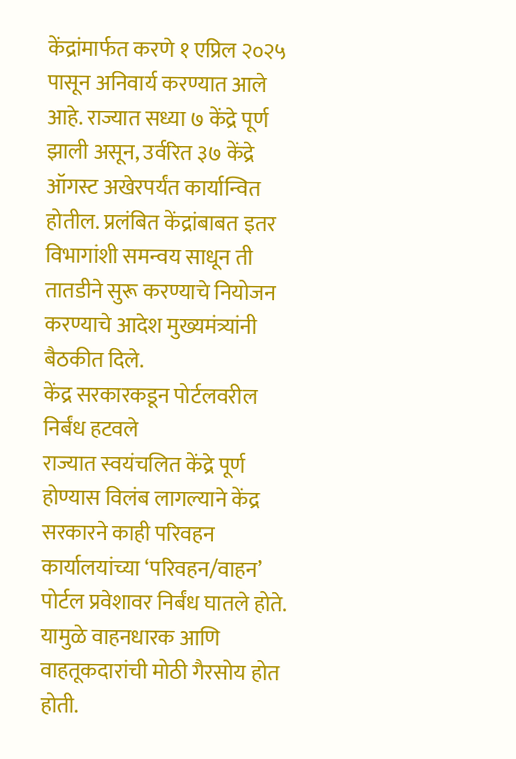केंद्रांमार्फत करणे १ एप्रिल २०२५ पासून अनिवार्य करण्यात आले आहे. राज्यात सध्या ७ केंद्रे पूर्ण झाली असून, उर्वरित ३७ केंद्रे ऑगस्ट अखेरपर्यंत कार्यान्वित होतील. प्रलंबित केंद्रांबाबत इतर विभागांशी समन्वय साधून ती तातडीने सुरू करण्याचे नियोजन करण्याचे आदेश मुख्यमंत्र्यांनी बैठकीत दिले.
केंद्र सरकारकडून पोर्टलवरील निर्बंध हटवले
राज्यात स्वयंचलित केंद्रे पूर्ण होण्यास विलंब लागल्याने केंद्र सरकारने काही परिवहन कार्यालयांच्या ‘परिवहन/वाहन’ पोर्टल प्रवेशावर निर्बंध घातले होते. यामुळे वाहनधारक आणि वाहतूकदारांची मोठी गैरसोय होत होती.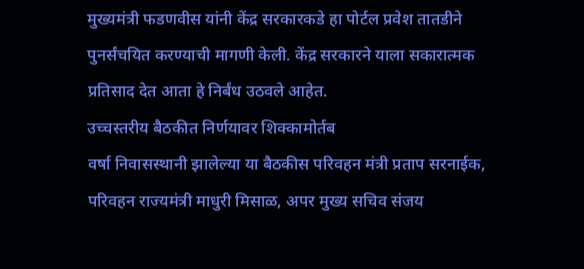मुख्यमंत्री फडणवीस यांनी केंद्र सरकारकडे हा पोर्टल प्रवेश तातडीने पुनर्संचयित करण्याची मागणी केली. केंद्र सरकारने याला सकारात्मक प्रतिसाद देत आता हे निर्बंध उठवले आहेत.
उच्चस्तरीय बैठकीत निर्णयावर शिक्कामोर्तब
वर्षा निवासस्थानी झालेल्या या बैठकीस परिवहन मंत्री प्रताप सरनाईक, परिवहन राज्यमंत्री माधुरी मिसाळ, अपर मुख्य सचिव संजय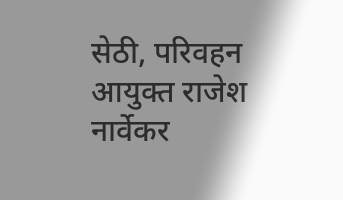सेठी, परिवहन आयुक्त राजेश नार्वेकर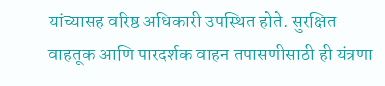यांच्यासह वरिष्ठ अधिकारी उपस्थित होते. सुरक्षित वाहतूक आणि पारदर्शक वाहन तपासणीसाठी ही यंत्रणा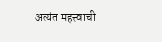अत्यंत महत्त्वाची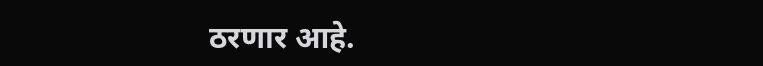ठरणार आहे.